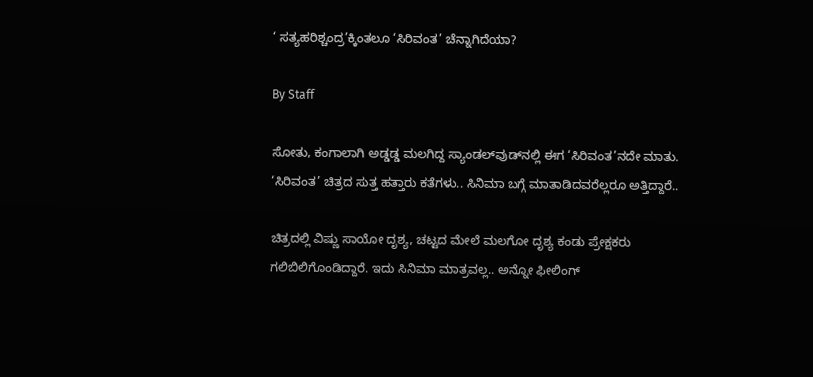‘ ಸತ್ಯಹರಿಶ್ಚಂದ್ರ’ಕ್ಕಿಂತಲೂ ‘ಸಿರಿವಂತ’ ಚೆನ್ನಾಗಿದೆಯಾ?

By Staff

ಸೋತು, ಕಂಗಾಲಾಗಿ ಅಡ್ಡಡ್ಡ ಮಲಗಿದ್ದ ಸ್ಯಾಂಡಲ್‌ವುಡ್‌ನಲ್ಲಿ ಈಗ ‘ಸಿರಿವಂತ’ನದೇ ಮಾತು. ‘ಸಿರಿವಂತ’ ಚಿತ್ರದ ಸುತ್ತ ಹತ್ತಾರು ಕತೆಗಳು.. ಸಿನಿಮಾ ಬಗ್ಗೆ ಮಾತಾಡಿದವರೆಲ್ಲರೂ ಅತ್ತಿದ್ದಾರೆ..

ಚಿತ್ರದಲ್ಲಿ ವಿಷ್ಣು ಸಾಯೋ ದೃಶ್ಯ, ಚಟ್ಟದ ಮೇಲೆ ಮಲಗೋ ದೃಶ್ಯ ಕಂಡು ಪ್ರೇಕ್ಷಕರು ಗಲಿಬಿಲಿಗೊಂಡಿದ್ದಾರೆ. ಇದು ಸಿನಿಮಾ ಮಾತ್ರವಲ್ಲ.. ಅನ್ನೋ ಫೀಲಿಂಗ್‌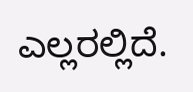ಎಲ್ಲರಲ್ಲಿದೆ.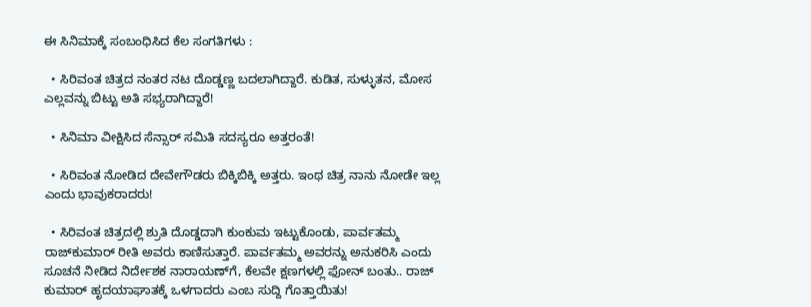ಈ ಸಿನಿಮಾಕ್ಕೆ ಸಂಬಂಧಿಸಿದ ಕೆಲ ಸಂಗತಿಗಳು :

  • ಸಿರಿವಂತ ಚಿತ್ರದ ನಂತರ ನಟ ದೊಡ್ಡಣ್ಣ ಬದಲಾಗಿದ್ದಾರೆ. ಕುಡಿತ, ಸುಳ್ಳುತನ, ಮೋಸ ಎಲ್ಲವನ್ನು ಬಿಟ್ಟು ಅತಿ ಸಭ್ಯರಾಗಿದ್ದಾರೆ!

  • ಸಿನಿಮಾ ವೀಕ್ಷಿಸಿದ ಸೆನ್ಸಾರ್‌ ಸಮಿತಿ ಸದಸ್ಯರೂ ಅತ್ತರಂತೆ!

  • ಸಿರಿವಂತ ನೋಡಿದ ದೇವೇಗೌಡರು ಬಿಕ್ಕಿಬಿಕ್ಕಿ ಅತ್ತರು. ಇಂಥ ಚಿತ್ರ ನಾನು ನೋಡೇ ಇಲ್ಲ ಎಂದು ಭಾವುಕರಾದರು!

  • ಸಿರಿವಂತ ಚಿತ್ರದಲ್ಲಿ ಶ್ರುತಿ ದೊಡ್ಡದಾಗಿ ಕುಂಕುಮ ಇಟ್ಟುಕೊಂಡು, ಪಾರ್ವತಮ್ಮ ರಾಜ್‌ಕುಮಾರ್‌ ರೀತಿ ಅವರು ಕಾಣಿಸುತ್ತಾರೆ. ಪಾರ್ವತಮ್ಮ ಅವರನ್ನು ಅನುಕರಿಸಿ ಎಂದು ಸೂಚನೆ ನೀಡಿದ ನಿರ್ದೇಶಕ ನಾರಾಯಣ್‌ಗೆ, ಕೆಲವೇ ಕ್ಷಣಗಳಲ್ಲಿ ಫೋನ್‌ ಬಂತು.. ರಾಜ್‌ ಕುಮಾರ್‌ ಹೃದಯಾಘಾತಕ್ಕೆ ಒಳಗಾದರು ಎಂಬ ಸುದ್ದಿ ಗೊತ್ತಾಯಿತು!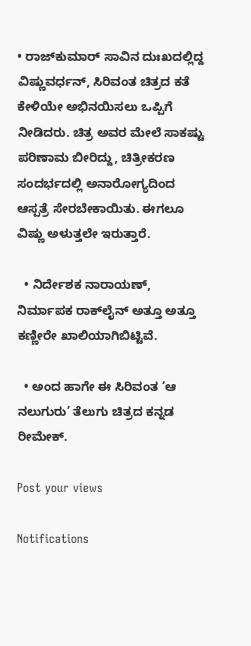• ರಾಜ್‌ಕುಮಾರ್‌ ಸಾವಿನ ದುಃಖದಲ್ಲಿದ್ದ ವಿಷ್ಣುವರ್ಧನ್‌, ಸಿರಿವಂತ ಚಿತ್ರದ ಕತೆ ಕೇಳಿಯೇ ಅಭಿನಯಿಸಲು ಒಪ್ಪಿಗೆ ನೀಡಿದರು. ಚಿತ್ರ ಅವರ ಮೇಲೆ ಸಾಕಷ್ಟು ಪರಿಣಾಮ ಬೀರಿದ್ದು, ಚಿತ್ರೀಕರಣ ಸಂದರ್ಭದಲ್ಲಿ ಅನಾರೋಗ್ಯದಿಂದ ಆಸ್ಪತ್ರೆ ಸೇರಬೇಕಾಯಿತು. ಈಗಲೂ ವಿಷ್ಣು ಅಳುತ್ತಲೇ ಇರುತ್ತಾರೆ.

  • ನಿರ್ದೇಶಕ ನಾರಾಯಣ್‌, ನಿರ್ಮಾಪಕ ರಾಕ್‌ಲೈನ್‌ ಅತ್ತೂ ಅತ್ತೂ ಕಣ್ಣೀರೇ ಖಾಲಿಯಾಗಿಬಿಟ್ಟಿವೆ.

  • ಅಂದ ಹಾಗೇ ಈ ಸಿರಿವಂತ ‘ಆ ನಲುಗುರು’ ತೆಲುಗು ಚಿತ್ರದ ಕನ್ನಡ ರೀಮೇಕ್‌.

Post your views

Notifications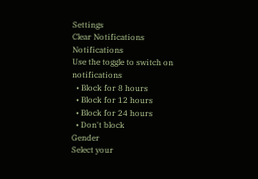Settings
Clear Notifications
Notifications
Use the toggle to switch on notifications
  • Block for 8 hours
  • Block for 12 hours
  • Block for 24 hours
  • Don't block
Gender
Select your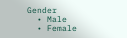Gender
  • Male
  • Female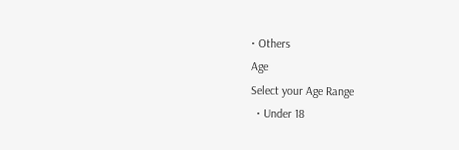• Others
Age
Select your Age Range
  • Under 18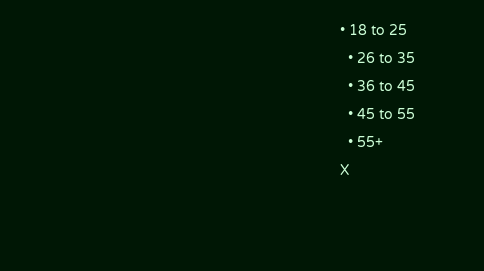• 18 to 25
  • 26 to 35
  • 36 to 45
  • 45 to 55
  • 55+
X